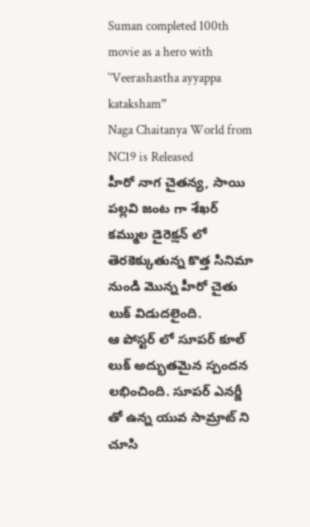Suman completed 100th movie as a hero with ‘’Veerashastha ayyappa kataksham”
Naga Chaitanya World from NC19 is Released
హీరో నాగ చైతన్య, సాయి పల్లవి జంట గా శేఖర్ కమ్ముల డైరెక్షన్ లో
తెరకెక్కుతున్న కొత్త సినిమా నుండి మొన్న హీరో చైతు లుక్ విడుదలైంది.
ఆ పోస్టర్ లో సూపర్ కూల్ లుక్ అద్భుతమైన స్పందన లభించింది. సూపర్ ఎనర్జీ
తో ఉన్న యువ సామ్రాట్ ని చూసి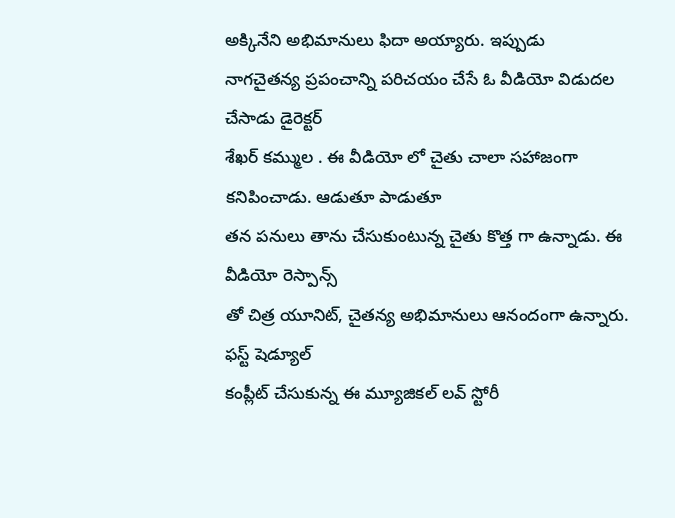అక్కినేని అభిమానులు ఫిదా అయ్యారు. ఇప్పుడు
నాగచైతన్య ప్రపంచాన్ని పరిచయం చేసే ఓ వీడియో విడుదల చేసాడు డైరెక్టర్
శేఖర్ కమ్ముల . ఈ వీడియో లో చైతు చాలా సహాజంగా కనిపించాడు. ఆడుతూ పాడుతూ
తన పనులు తాను చేసుకుంటున్న చైతు కొత్త గా ఉన్నాడు. ఈ వీడియో రెస్పాన్స్
తో చిత్ర యూనిట్, చైతన్య అభిమానులు ఆనందంగా ఉన్నారు. ఫస్ట్ షెడ్యూల్
కంప్లీట్ చేసుకున్న ఈ మ్యూజికల్ లవ్ స్టోరీ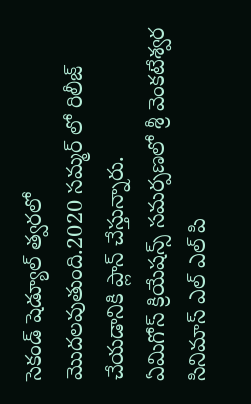సెకండ్ షెడ్యూల్ త్వరలో
మొదలవుతుంది.2020 సమ్మర్ లో రిలీజ్ చేయడానికి ప్లాన్ చేస్తున్నారు.
ఏమిగోస్ క్రియేషన్స్ సమర్పణలో శ్రీ వెంకటేశ్వర సినిమాస్ ఎల్ ఎల్ పి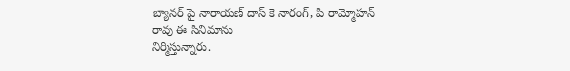బ్యానర్ పై నారాయణ్ దాస్ కె నారంగ్, పి రామ్మోహన్ రావు ఈ సినిమాను
నిర్మిస్తున్నారు.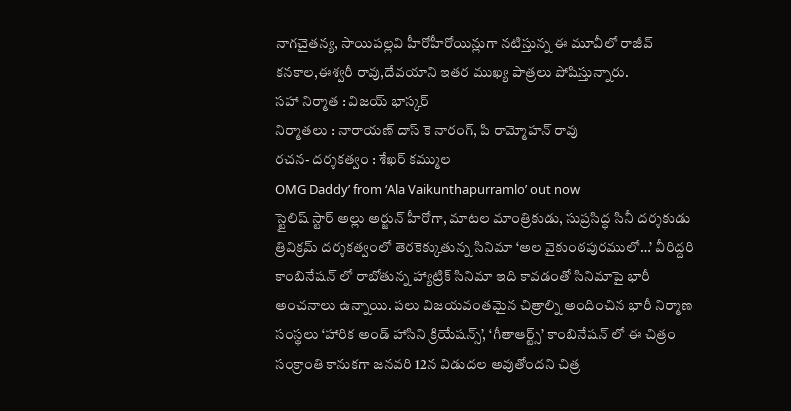నాగచైతన్య, సాయిపల్లవి హీరోహీరోయిన్లుగా నటిస్తున్న ఈ మూవీలో రాజీవ్
కనకాల,ఈశ్వరీ రావు,దేవయాని ఇతర ముఖ్య పాత్రలు పోషిస్తున్నారు.
సహా నిర్మాత : విజయ్ భాస్కర్
నిర్మాతలు : నారాయణ్ దాస్ కె నారంగ్, పి రామ్మోహన్ రావు
రచన- దర్శకత్వం : శేఖర్ కమ్ముల
OMG Daddy’ from ‘Ala Vaikunthapurramlo’ out now
స్టైలిష్ స్టార్ అల్లు అర్జున్ హీరోగా, మాటల మాంత్రికుడు, సుప్రసిద్ధ సినీ దర్శకుడు త్రివిక్రమ్ దర్శకత్వంలో తెరకెక్కుతున్న సినిమా ‘అల వైకుంఠపురములో…’ వీరిద్దరి కాంబినేషన్ లో రాబోతున్న హ్యాట్రిక్ సినిమా ఇది కావడంతో సినిమాపై భారీ అంచనాలు ఉన్నాయి. పలు విజయవంతమైన చిత్రాల్ని అందించిన భారీ నిర్మాణ సంస్థలు ‘హారిక అండ్ హాసిని క్రియేషన్స్’, ‘గీతాఆర్ట్స్’ కాంబినేషన్ లో ఈ చిత్రం సంక్రాంతి కానుకగా జనవరి 12న విడుదల అవుతోందని చిత్ర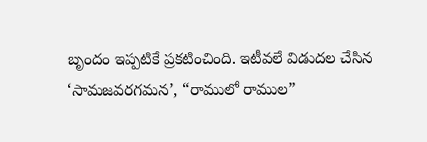బృందం ఇప్పటికే ప్రకటించింది. ఇటీవలే విడుదల చేసిన ‘సామజవరగమన’, “రాములో రాముల”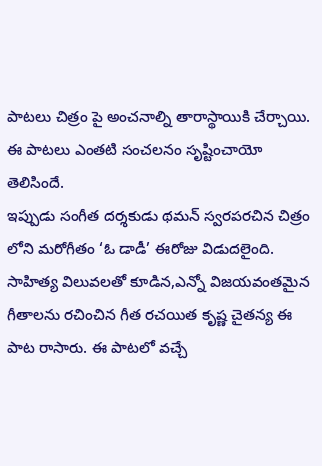పాటలు చిత్రం పై అంచనాల్ని తారాస్థాయికి చేర్చాయి. ఈ పాటలు ఎంతటి సంచలనం సృష్టించాయో తెలిసిందే.
ఇప్పుడు సంగీత దర్శకుడు థమన్ స్వరపరచిన చిత్రం లోని మరోగీతం ‘ఓ డాడీ’ ఈరోజు విడుదలైంది. సాహిత్య విలువలతో కూడిన,ఎన్నో విజయవంతమైన గీతాలను రచించిన గీత రచయిత కృష్ణ చైతన్య ఈ పాట రాసారు. ఈ పాటలో వచ్చే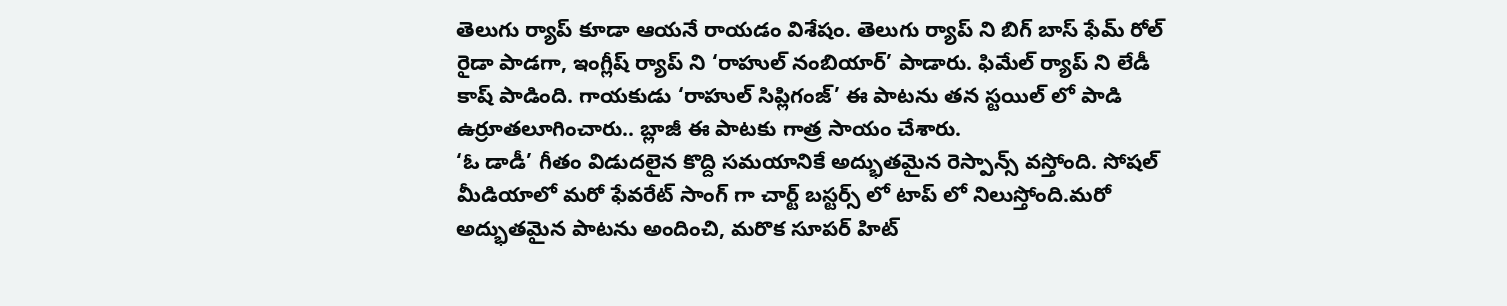తెలుగు ర్యాప్ కూడా ఆయనే రాయడం విశేషం. తెలుగు ర్యాప్ ని బిగ్ బాస్ ఫేమ్ రోల్ రైడా పాడగా, ఇంగ్లీష్ ర్యాప్ ని ‘రాహుల్ నంబియార్’ పాడారు. ఫిమేల్ ర్యాప్ ని లేడీ కాష్ పాడింది. గాయకుడు ‘రాహుల్ సిప్లిగంజ్’ ఈ పాటను తన స్టయిల్ లో పాడి ఉర్రూతలూగించారు.. బ్లాజీ ఈ పాటకు గాత్ర సాయం చేశారు.
‘ఓ డాడీ’ గీతం విడుదలైన కొద్ది సమయానికే అద్భుతమైన రెస్పాన్స్ వస్తోంది. సోషల్ మీడియాలో మరో ఫేవరేట్ సాంగ్ గా చార్ట్ బస్టర్స్ లో టాప్ లో నిలుస్తోంది.మరో అద్భుతమైన పాటను అందించి, మరొక సూపర్ హిట్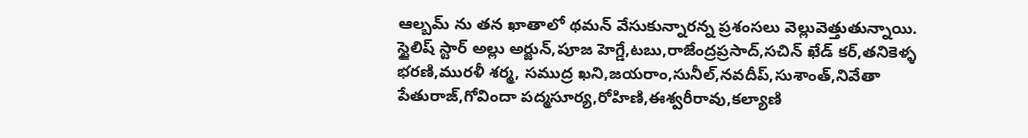ఆల్బమ్ ను తన ఖాతాలో థమన్ వేసుకున్నారన్న ప్రశంసలు వెల్లువెత్తుతున్నాయి.
స్టైలిష్ స్టార్ అల్లు అర్జున్,పూజ హెగ్డే,టబు,రాజేంద్రప్రసాద్,సచిన్ ఖేడ్ కర్,తనికెళ్ళ భరణి,మురళీ శర్మ, సముద్ర ఖని,జయరాం,సునీల్,నవదీప్,సుశాంత్,నివేతా పేతురాజ్,గోవిందా పద్మసూర్య,రోహిణి,ఈశ్వరీరావు,కల్యాణి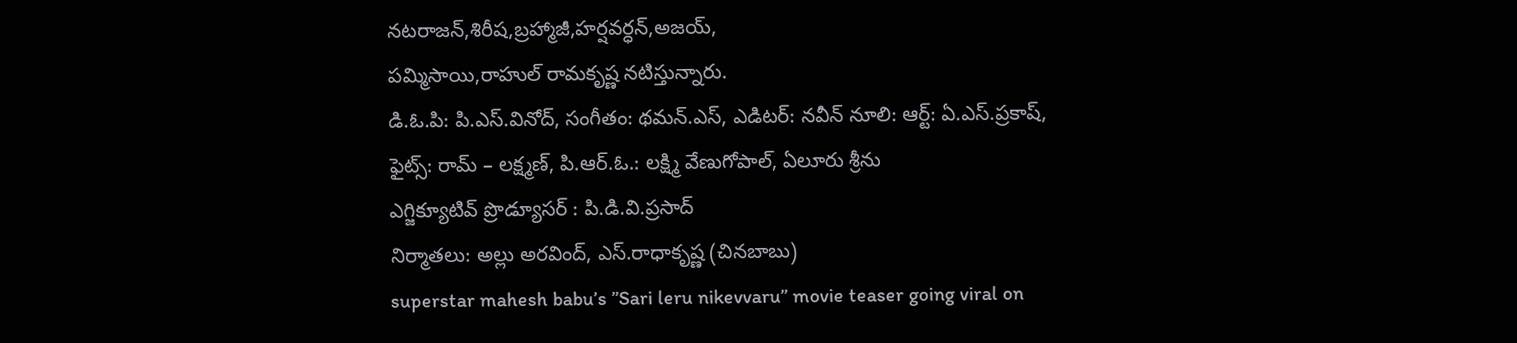నటరాజన్,శిరీష,బ్రహ్మాజీ,హర్షవర్ధన్,అజయ్,
పమ్మిసాయి,రాహుల్ రామకృష్ణ నటిస్తున్నారు.
డి.ఓ.పి: పి.ఎస్.వినోద్, సంగీతం: థమన్.ఎస్, ఎడిటర్: నవీన్ నూలి: ఆర్ట్: ఏ.ఎస్.ప్రకాష్,
ఫైట్స్: రామ్ – లక్ష్మణ్, పి.ఆర్.ఓ.: లక్ష్మి వేణుగోపాల్, ఏలూరు శ్రీను
ఎగ్జిక్యూటివ్ ప్రొడ్యూసర్ : పి.డి.వి.ప్రసాద్
నిర్మాతలు: అల్లు అరవింద్, ఎస్.రాధాకృష్ణ (చినబాబు)
superstar mahesh babu’s ”Sari leru nikevvaru” movie teaser going viral on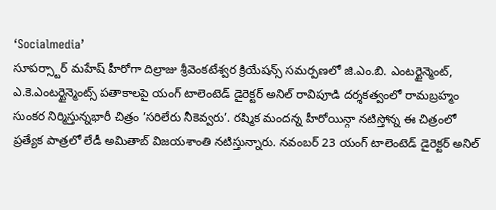‘Socialmedia’
సూపర్స్టార్ మహేష్ హీరోగా దిల్రాజు శ్రీవెంకటేశ్వర క్రియేషన్స్ సమర్పణలో జి.ఎం.బి. ఎంటర్టైన్మెంట్, ఎ.కె.ఎంటర్టైన్మెంట్స్ పతాకాలపై యంగ్ టాలెంటెడ్ డైరెక్టర్ అనిల్ రావిపూడి దర్శకత్వంలో రామబ్రహ్మం సుంకర నిర్మిస్తున్నభారీ చిత్రం ’సరిలేరు నీకెవ్వరు’. రష్మిక మందన్న హీరోయిన్గా నటిస్తోన్న ఈ చిత్రంలో ప్రత్యేక పాత్రలో లేడీ అమితాబ్ విజయశాంతి నటిస్తున్నారు. నవంబర్ 23 యంగ్ టాలెంటెడ్ డైరెక్టర్ అనిల్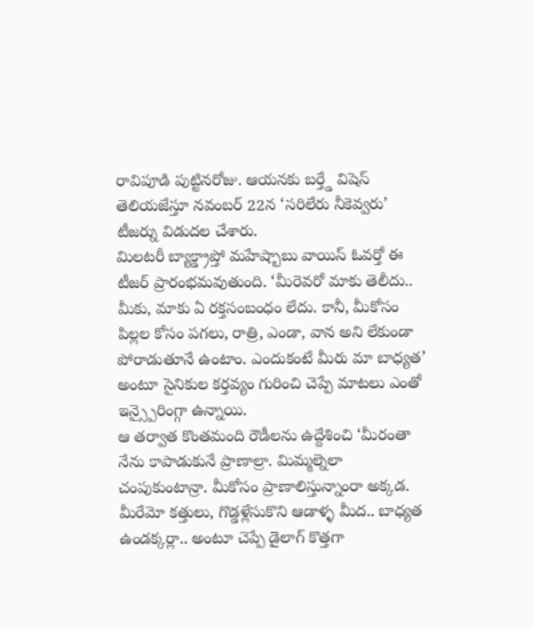రావిపూడి పుట్టినరోజు. ఆయనకు బర్త్డే విషెస్ తెలియజేస్తూ నవంబర్ 22న ‘సరిలేరు నీకెవ్వరు’ టీజర్ను విడుదల చేశారు.
మిలటరీ బ్యాక్డ్రాప్తో మహేష్బాబు వాయిస్ ఓవర్తో ఈ టీజర్ ప్రారంభమవుతుంది. ‘మీరెవరో మాకు తెలీదు.. మీకు, మాకు ఏ రక్తసంబంధం లేదు. కానీ, మీకోసం పిల్లల కోసం పగలు, రాత్రి, ఎండా, వాన అని లేకుండా పోరాడుతూనే ఉంటాం. ఎందుకంటే మీరు మా బాధ్యత’ అంటూ సైనికుల కర్తవ్యం గురించి చెప్పే మాటలు ఎంతో ఇన్స్పైరింగ్గా ఉన్నాయి.
ఆ తర్వాత కొంతమంది రౌడీలను ఉద్దేశించి ‘మీరంతా నేను కాపాడుకునే ప్రాణాల్రా. మిమ్మల్నెలా చంపుకుంటాన్రా. మీకోసం ప్రాణాలిస్తున్నాంరా అక్కడ. మీరేమో కత్తులు, గొడ్డళ్లేసుకొని ఆడాళ్ళ మీద.. బాధ్యత ఉండక్కర్లా.. అంటూ చెప్పే డైలాగ్ కొత్తగా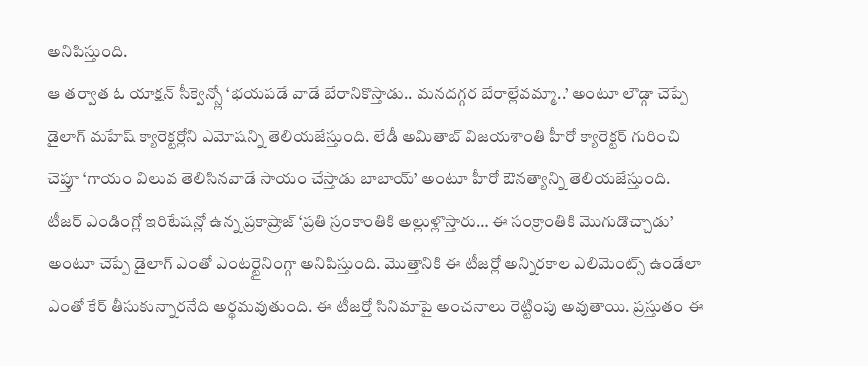అనిపిస్తుంది.
ఆ తర్వాత ఓ యాక్షన్ సీక్వెన్స్లో ‘భయపడే వాడే బేరానికొస్తాడు.. మనదగ్గర బేరాల్లేవమ్మా..’ అంటూ లౌడ్గా చెప్పే డైలాగ్ మహేష్ క్యారెక్టర్లోని ఎమోషన్ని తెలియజేస్తుంది. లేడీ అమితాబ్ విజయశాంతి హీరో క్యారెక్టర్ గురించి చెప్తూ ‘గాయం విలువ తెలిసినవాడే సాయం చేస్తాడు బాబాయ్’ అంటూ హీరో ఔనత్యాన్ని తెలియజేస్తుంది. టీజర్ ఎండింగ్లో ఇరిటేషన్లో ఉన్న ప్రకాష్రాజ్ ‘ప్రతి స్రంకాంతికి అల్లుళ్లొస్తారు… ఈ సంక్రాంతికి మొగుడొచ్చాడు’ అంటూ చెప్పే డైలాగ్ ఎంతో ఎంటర్టైనింగ్గా అనిపిస్తుంది. మొత్తానికి ఈ టీజర్లో అన్నిరకాల ఎలిమెంట్స్ ఉండేలా ఎంతో కేర్ తీసుకున్నారనేది అర్థమవుతుంది. ఈ టీజర్తో సినిమాపై అంచనాలు రెట్టింపు అవుతాయి. ప్రస్తుతం ఈ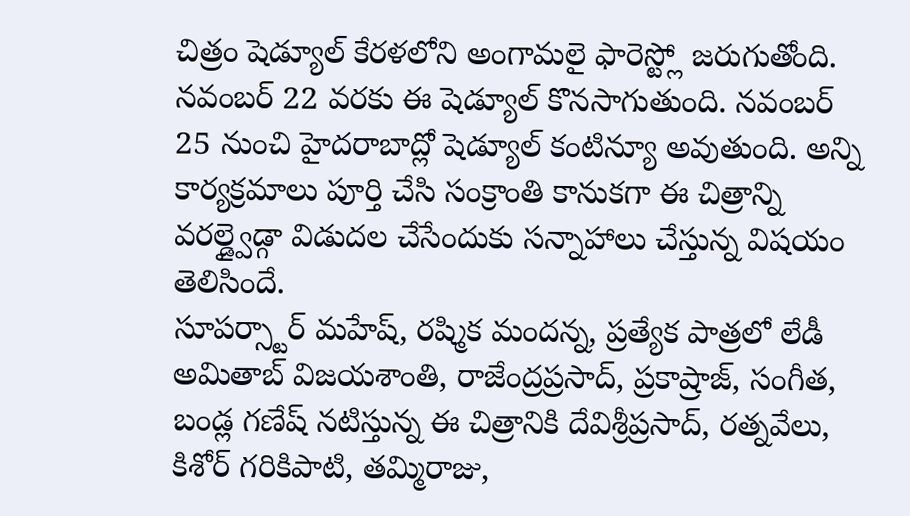చిత్రం షెడ్యూల్ కేరళలోని అంగామలై ఫారెస్ట్లో జరుగుతోంది. నవంబర్ 22 వరకు ఈ షెడ్యూల్ కొనసాగుతుంది. నవంబర్ 25 నుంచి హైదరాబాద్లో షెడ్యూల్ కంటిన్యూ అవుతుంది. అన్ని కార్యక్రమాలు పూర్తి చేసి సంక్రాంతి కానుకగా ఈ చిత్రాన్ని వరల్డ్వైడ్గా విడుదల చేసేందుకు సన్నాహాలు చేస్తున్న విషయం తెలిసిందే.
సూపర్స్టార్ మహేష్, రష్మిక మందన్న, ప్రత్యేక పాత్రలో లేడీ అమితాబ్ విజయశాంతి, రాజేంద్రప్రసాద్, ప్రకాష్రాజ్, సంగీత, బండ్ల గణేష్ నటిస్తున్న ఈ చిత్రానికి దేవిశ్రీప్రసాద్, రత్నవేలు, కిశోర్ గరికిపాటి, తమ్మిరాజు,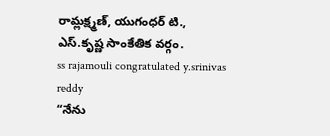రామ్లక్ష్మణ్, యుగంధర్ టి., ఎస్.కృష్ణ సాంకేతిక వర్గం.
ss rajamouli congratulated y.srinivas reddy
“నేను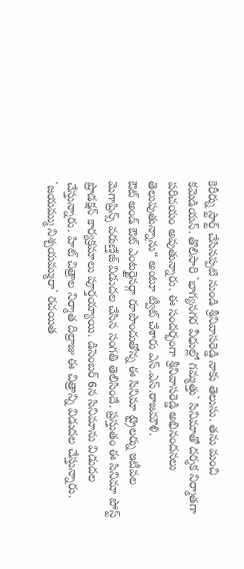కెరీర్ను స్టార్ట్ చేసినప్పటి నుండి శ్రీనివాసరెడ్డి నాకు తెలుసు. తను మంచి కమెడియన్. తొలిసారి `భాగ్యనగర వీధుల్లో గమ్మత్తు` సినిమాతో దర్శక నిర్మాతగా పరిచయం అవుతున్నారు. ఈ సందర్భంగా శ్రీనివాసరెడ్డి అభినందనలు తెలుపుతున్నాను“ అంటూ ట్వీట్ చేశారు ఎస్.ఎస్.రాజమౌళి.
ఔట్ అండ్ ఔట్ ఎంటర్టైనర్గా రూపొందుతోన్న ఈ సినిమా ట్రైలర్ను ఇటీవల మెగాప్రిన్స్ వరుణ్తేజ్ విడుదల చేసిన సంగతి తెలిసిందే. ప్రస్తుతం ఈ సినిమా పోస్ట్ ప్రొడక్షన్ కార్యక్రమాలు పూర్తయ్యాయి. డిసెంబర్ 6న సినిమాను విడుదల చేస్తున్నారు. హిట్ చిత్రాల నిర్మాత దిల్రాజు ఈ చిత్రాన్ని విడుదల చేస్తున్నారు. `జయమ్ము నిశ్చయమ్మురా` రచయిత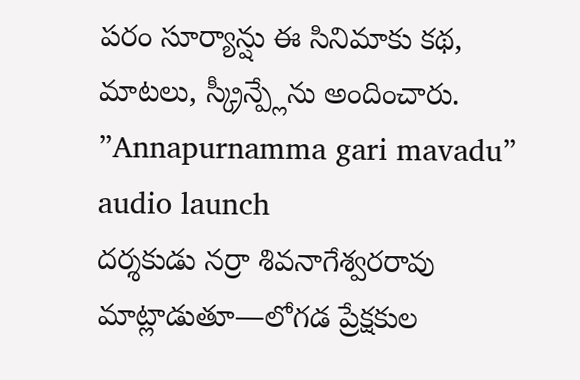పరం సూర్యాన్షు ఈ సినిమాకు కథ, మాటలు, స్క్రీన్ప్లేను అందించారు.
”Annapurnamma gari mavadu” audio launch
దర్శకుడు నర్రా శివనాగేశ్వరరావు మాట్లాడుతూ—లోగడ ప్రేక్షకుల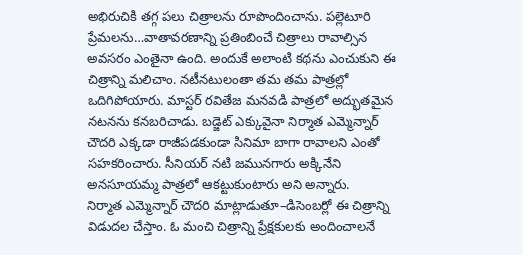అభిరుచికి తగ్గ పలు చిత్రాలను రూపొందించాను. పల్లెటూరి ప్రేమలను…వాతావరణాన్ని ప్రతింబించే చిత్రాలు రావాల్సిన అవసరం ఎంతైనా ఉంది. అందుకే అలాంటి కథను ఎంచుకుని ఈ చిత్రాన్ని మలిచాం. నటీనటులంతా తమ తమ పాత్రల్లో ఒదిగిపోయారు. మాస్టర్ రవితేజ మనవడి పాత్రలో అద్భుతమైన నటనను కనబరిచాడు. బడ్జెట్ ఎక్కువైనా నిర్మాత ఎమ్మెన్నార్ చౌదరి ఎక్కడా రాజీపడకుండా సినిమా బాగా రావాలని ఎంతో సహకరించారు. సీనియర్ నటి జమునగారు అక్కినేని అనసూయమ్మ పాత్రలో ఆకట్టుకుంటారు అని అన్నారు.
నిర్మాత ఎమ్మెన్నార్ చౌదరి మాట్లాడుతూ–డిసెంబర్లో ఈ చిత్రాన్ని విడుదల చేస్తాం. ఓ మంచి చిత్రాన్ని ప్రేక్షకులకు అందించాలనే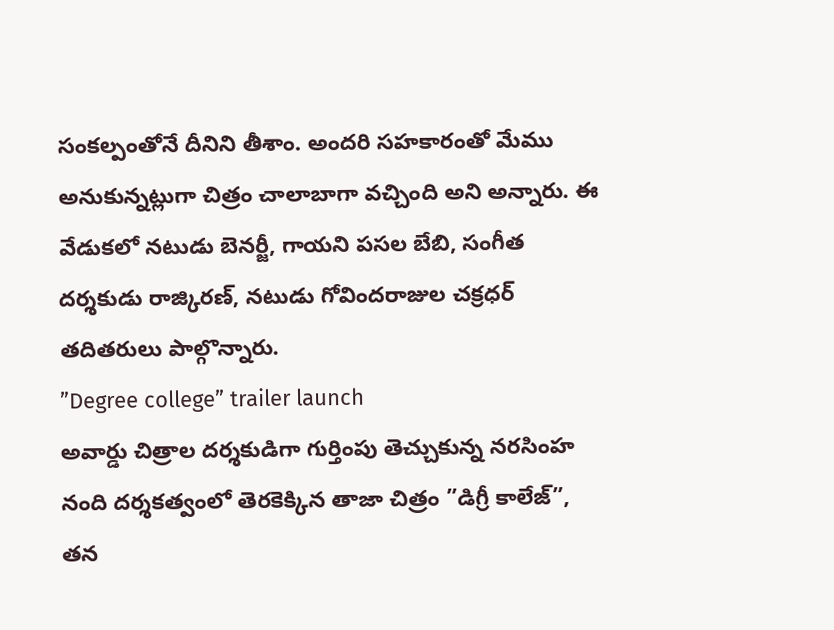సంకల్పంతోనే దీనిని తీశాం. అందరి సహకారంతో మేము అనుకున్నట్లుగా చిత్రం చాలాబాగా వచ్చింది అని అన్నారు. ఈ వేడుకలో నటుడు బెనర్జీ, గాయని పసల బేబి, సంగీత దర్శకుడు రాజ్కిరణ్, నటుడు గోవిందరాజుల చక్రధర్ తదితరులు పాల్గొన్నారు.
”Degree college” trailer launch
అవార్డు చిత్రాల దర్శకుడిగా గుర్తింపు తెచ్చుకున్న నరసింహ నంది దర్శకత్వంలో తెరకెక్కిన తాజా చిత్రం ”డిగ్రీ కాలేజ్”, తన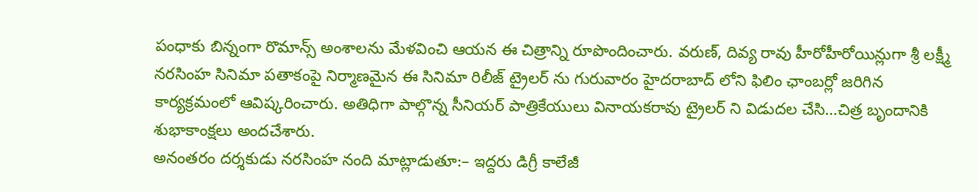పంధాకు బిన్నంగా రొమాన్స్ అంశాలను మేళవించి ఆయన ఈ చిత్రాన్ని రూపొందించారు. వరుణ్, దివ్య రావు హీరోహీరోయిన్లుగా శ్రీ లక్ష్మీ నరసింహ సినిమా పతాకంపై నిర్మాణమైన ఈ సినిమా రిలీజ్ ట్రైలర్ ను గురువారం హైదరాబాద్ లోని ఫిలిం ఛాంబర్లో జరిగిన కార్యక్రమంలో ఆవిష్కరించారు. అతిధిగా పాల్గొన్న సీనియర్ పాత్రికేయులు వినాయకరావు ట్రైలర్ ని విడుదల చేసి…చిత్ర బృందానికి శుభాకాంక్షలు అందచేశారు.
అనంతరం దర్శకుడు నరసింహ నంది మాట్లాడుతూ:– ఇద్దరు డిగ్రీ కాలేజీ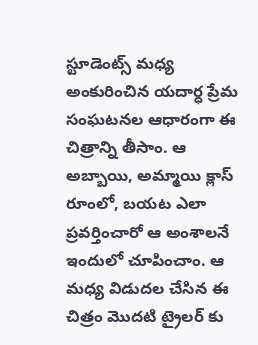స్టూడెంట్స్ మధ్య అంకురించిన యదార్ధ ప్రేమ సంఘటనల ఆధారంగా ఈ చిత్రాన్ని తీసాం. ఆ అబ్బాయి, అమ్మాయి క్లాస్ రూంలో, బయట ఎలా ప్రవర్తించారో ఆ అంశాలనే ఇందులో చూపించాం. ఆ మధ్య విడుదల చేసిన ఈ చిత్రం మొదటి ట్రైలర్ కు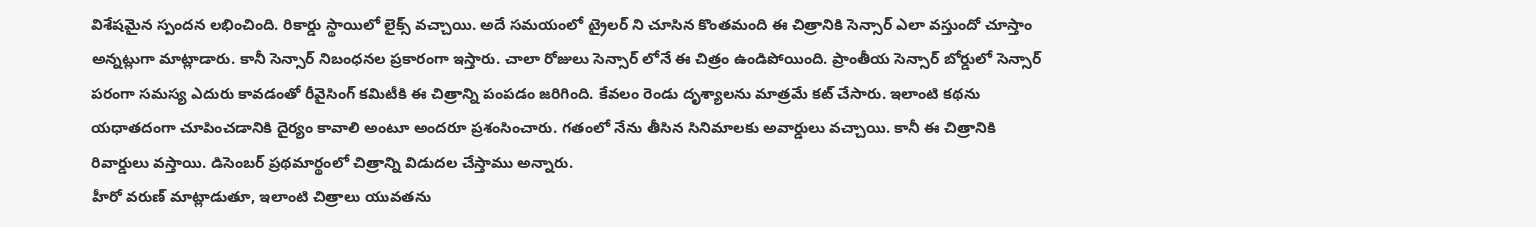విశేషమైన స్పందన లభించింది. రికార్డు స్థాయిలో లైక్స్ వచ్చాయి. అదే సమయంలో ట్రైలర్ ని చూసిన కొంతమంది ఈ చిత్రానికి సెన్సార్ ఎలా వస్తుందో చూస్తాం అన్నట్లుగా మాట్లాడారు. కానీ సెన్సార్ నిబంధనల ప్రకారంగా ఇస్తారు. చాలా రోజులు సెన్సార్ లోనే ఈ చిత్రం ఉండిపోయింది. ప్రాంతీయ సెన్సార్ బోర్డులో సెన్సార్ పరంగా సమస్య ఎదురు కావడంతో రీవైసింగ్ కమిటీకి ఈ చిత్రాన్ని పంపడం జరిగింది. కేవలం రెండు దృశ్యాలను మాత్రమే కట్ చేసారు. ఇలాంటి కథను యధాతదంగా చూపించడానికి దైర్యం కావాలి అంటూ అందరూ ప్రశంసించారు. గతంలో నేను తీసిన సినిమాలకు అవార్డులు వచ్చాయి. కానీ ఈ చిత్రానికి రివార్డులు వస్తాయి. డిసెంబర్ ప్రథమార్థంలో చిత్రాన్ని విడుదల చేస్తాము అన్నారు.
హీరో వరుణ్ మాట్లాడుతూ, ఇలాంటి చిత్రాలు యువతను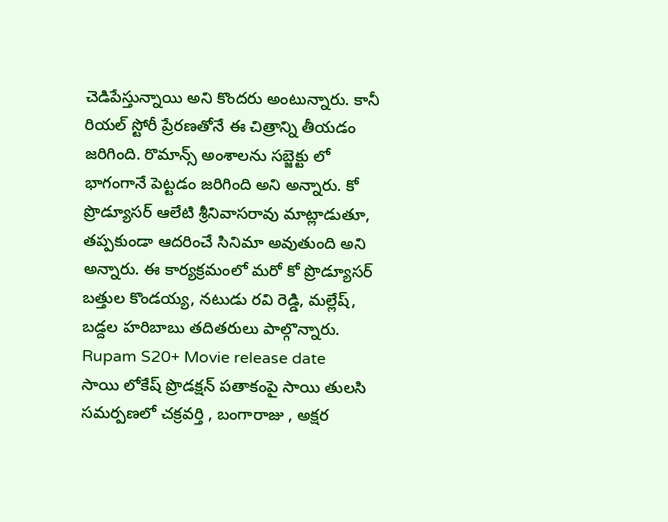చెడిపేస్తున్నాయి అని కొందరు అంటున్నారు. కానీ రియల్ స్టోరీ ప్రేరణతోనే ఈ చిత్రాన్ని తీయడం జరిగింది. రొమాన్స్ అంశాలను సబ్జెక్టు లో భాగంగానే పెట్టడం జరిగింది అని అన్నారు. కో ప్రొడ్యూసర్ ఆలేటి శ్రీనివాసరావు మాట్లాడుతూ, తప్పకుండా ఆదరించే సినిమా అవుతుంది అని అన్నారు. ఈ కార్యక్రమంలో మరో కో ప్రొడ్యూసర్ బత్తుల కొండయ్య, నటుడు రవి రెడ్డి, మల్లేష్, బడ్దల హరిబాబు తదితరులు పాల్గొన్నారు.
Rupam S20+ Movie release date
సాయి లోకేష్ ప్రొడక్షన్ పతాకంపై సాయి తులసి సమర్పణలో చక్రవర్తి , బంగారాజు , అక్షర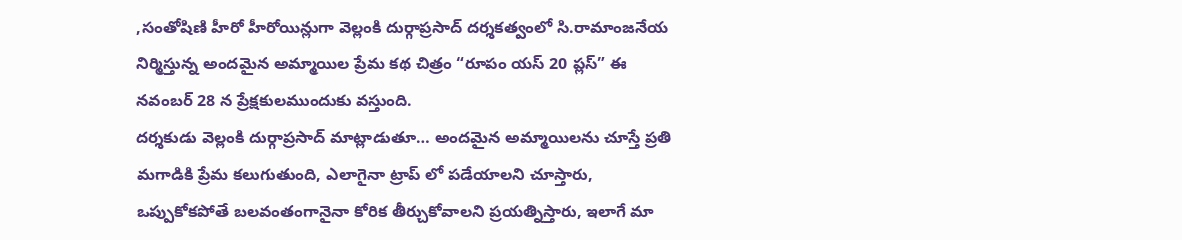,సంతోషిణి హీరో హీరోయిన్లుగా వెల్లంకి దుర్గాప్రసాద్ దర్శకత్వంలో సి.రామాంజనేయ నిర్మిస్తున్న అందమైన అమ్మాయిల ప్రేమ కథ చిత్రం “రూపం యస్ 20 ప్లస్” ఈ నవంబర్ 28 న ప్రేక్షకులముందుకు వస్తుంది.
దర్శకుడు వెల్లంకి దుర్గాప్రసాద్ మాట్లాడుతూ… అందమైన అమ్మాయిలను చూస్తే ప్రతి మగాడికి ప్రేమ కలుగుతుంది, ఎలాగైనా ట్రాప్ లో పడేయాలని చూస్తారు, ఒప్పుకోకపోతే బలవంతంగానైనా కోరిక తీర్చుకోవాలని ప్రయత్నిస్తారు, ఇలాగే మా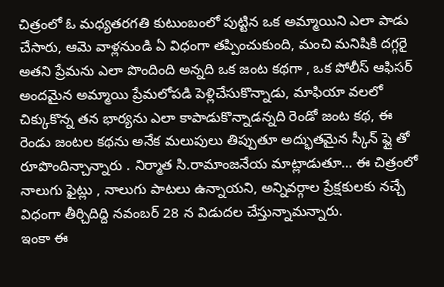చిత్రంలో ఓ మధ్యతరగతి కుటుంబంలో పుట్టిన ఒక అమ్మాయిని ఎలా పాడు చేసారు, ఆమె వాళ్లనుండి ఏ విధంగా తప్పించుకుంది, మంచి మనిషికి దగ్గరై అతని ప్రేమను ఎలా పొందింది అన్నది ఒక జంట కథగా , ఒక పోలీస్ ఆఫిసర్ అందమైన అమ్మాయి ప్రేమలోపడి పెళ్లిచేసుకొన్నాడు, మాఫియా వలలో చిక్కుకొన్న తన భార్యను ఎలా కాపాడుకొన్నాడన్నది రెండో జంట కథ, ఈ రెండు జంటల కథను అనేక మలుపులు తిప్పుతూ అద్భుతమైన స్కీన్ ప్లై తో రూపొందిన్చాన్నారు . నిర్మాత సి.రామాంజనేయ మాట్లాడుతూ… ఈ చిత్రంలో నాలుగు ఫైట్లు , నాలుగు పాటలు ఉన్నాయని, అన్నివర్గాల ప్రేక్షకులకు నచ్చే విధంగా తీర్చిదిద్ది నవంబర్ 28 న విడుదల చేస్తున్నామన్నారు.
ఇంకా ఈ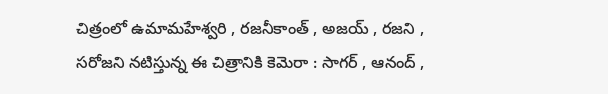చిత్రంలో ఉమామహేశ్వరి , రజనీకాంత్ , అజయ్ , రజని , సరోజని నటిస్తున్న ఈ చిత్రానికి కెమెరా : సాగర్ , ఆనంద్ ,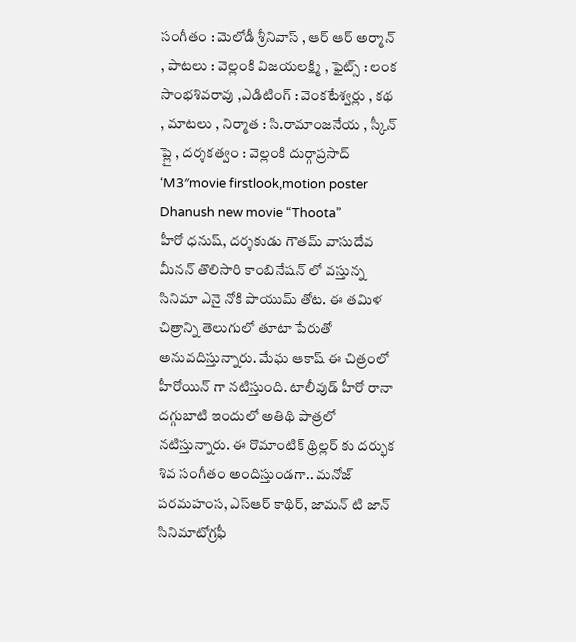సంగీతం : మెలోడీ శ్రీనివాస్ , ఆర్ ఆర్ అర్మాన్ , పాటలు : వెల్లంకి విజయలక్ష్మి , ఫైట్స్ : లంక సాంభశివరావు ,ఎడిటింగ్ : వెంకటేశ్వర్లు , కథ , మాటలు , నిర్మాత : సి.రామాంజనేయ , స్కీన్ ప్లై , దర్శకత్వం : వెల్లంకి దుర్గాప్రసాద్
‘M3″movie firstlook,motion poster
Dhanush new movie “Thoota”
హీరో ధనుష్, దర్శకుడు గౌతమ్ వాసుదేవ మీనన్ తొలిసారి కాంబినేషన్ లో వస్తున్న సినిమా ఎనై నోకి పాయుమ్ తోట. ఈ తమిళ చిత్రాన్ని తెలుగులో తూటా పేరుతో అనువదిస్తున్నారు. మేఘ ఆకాష్ ఈ చిత్రంలో హీరోయిన్ గా నటిస్తుంది. టాలీవుడ్ హీరో రానా దగ్గుబాటి ఇందులో అతిథి పాత్రలో నటిస్తున్నారు. ఈ రొమాంటిక్ థ్రిల్లర్ కు దర్భుక శివ సంగీతం అందిస్తుండగా.. మనోజ్ పరమహంస, ఎస్ఆర్ కాథిర్, జామన్ టి జాన్ సినిమాటోగ్రఫీ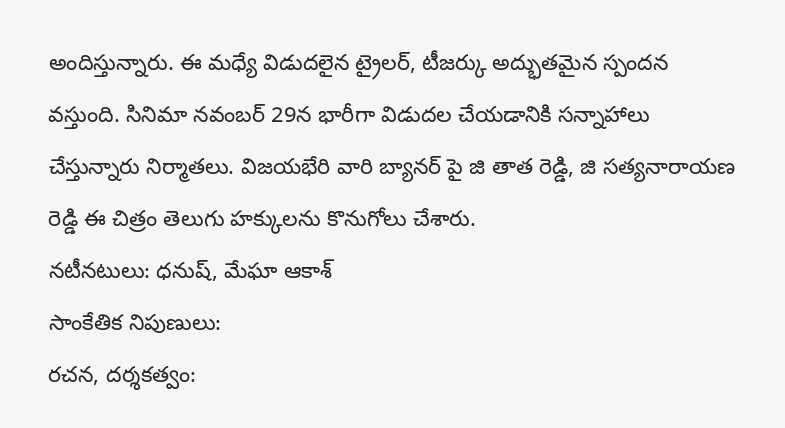అందిస్తున్నారు. ఈ మధ్యే విడుదలైన ట్రైలర్, టీజర్కు అద్భుతమైన స్పందన వస్తుంది. సినిమా నవంబర్ 29న భారీగా విడుదల చేయడానికి సన్నాహాలు చేస్తున్నారు నిర్మాతలు. విజయభేరి వారి బ్యానర్ పై జి తాత రెడ్డి, జి సత్యనారాయణ రెడ్డి ఈ చిత్రం తెలుగు హక్కులను కొనుగోలు చేశారు.
నటీనటులు: ధనుష్, మేఘా ఆకాశ్
సాంకేతిక నిపుణులు:
రచన, దర్శకత్వం: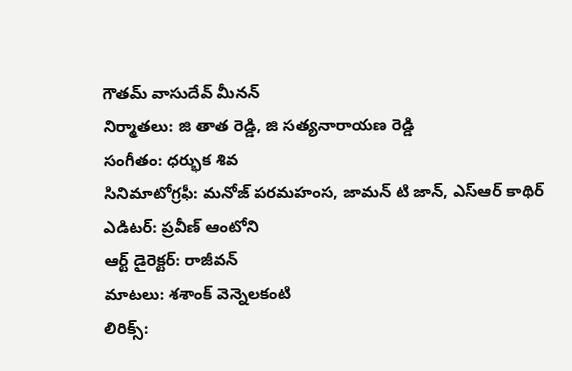గౌతమ్ వాసుదేవ్ మీనన్
నిర్మాతలు: జి తాత రెడ్డి, జి సత్యనారాయణ రెడ్డి
సంగీతం: ధర్భుక శివ
సినిమాటోగ్రఫీ: మనోజ్ పరమహంస, జామన్ టి జాన్, ఎస్ఆర్ కాథిర్
ఎడిటర్: ప్రవీణ్ ఆంటోని
ఆర్ట్ డైరెక్టర్: రాజీవన్
మాటలు: శశాంక్ వెన్నెలకంటి
లిరిక్స్: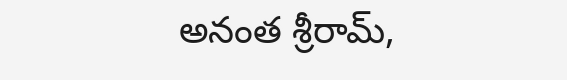అనంత శ్రీరామ్,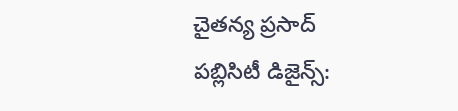చైతన్య ప్రసాద్
పబ్లిసిటీ డిజైన్స్: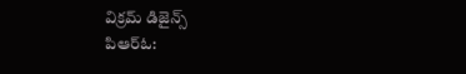విక్రమ్ డిజైన్స్
పిఆర్ఓ: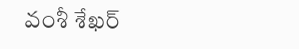వంశీ శేఖర్